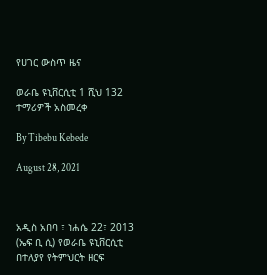የሀገር ውስጥ ዜና

ወራቤ ዩኒቨርሲቲ 1 ሺህ 132 ተማሪዎች አስመረቀ

By Tibebu Kebede

August 28, 2021



አዲስ አበባ ፣ ነሐሴ 22፣ 2013 (ኤፍ ቢ ሲ) የወራቤ ዩኒቨርሲቲ በተለያየ የትምህርት ዘርፍ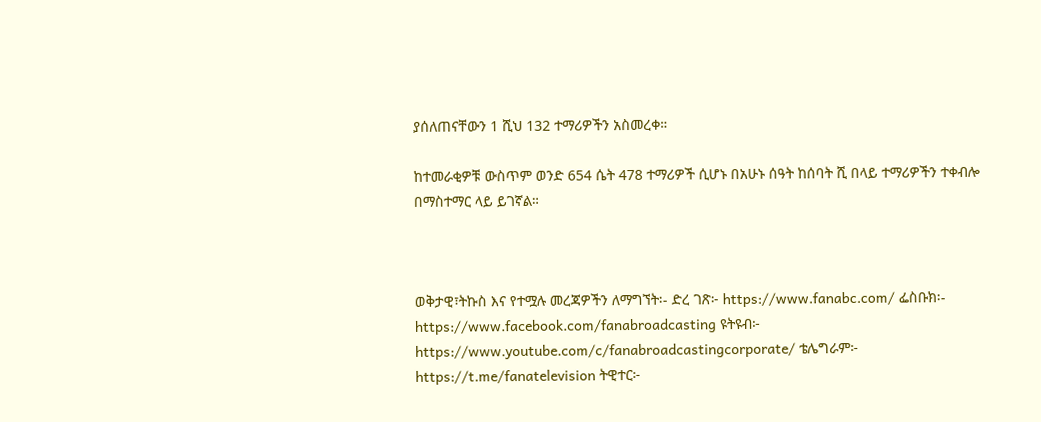ያሰለጠናቸውን 1 ሺህ 132 ተማሪዎችን አስመረቀ።

ከተመራቂዎቹ ውስጥም ወንድ 654 ሴት 478 ተማሪዎች ሲሆኑ በአሁኑ ሰዓት ከሰባት ሺ በላይ ተማሪዎችን ተቀብሎ በማስተማር ላይ ይገኛል።



ወቅታዊ፣ትኩስ እና የተሟሉ መረጃዎችን ለማግኘት፡- ድረ ገጽ፦ https://www.fanabc.com/ ፌስቡክ፡- https://www.facebook.com/fanabroadcasting ዩትዩብ፦ https://www.youtube.com/c/fanabroadcastingcorporate/ ቴሌግራም፦ https://t.me/fanatelevision ትዊተር፦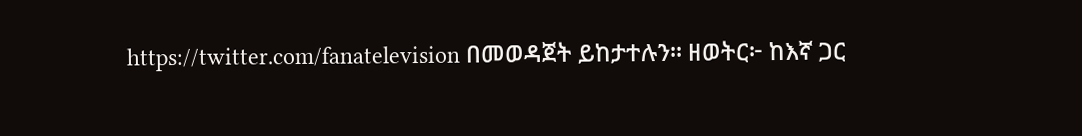https://twitter.com/fanatelevision በመወዳጀት ይከታተሉን፡፡ ዘወትር፦ ከእኛ ጋር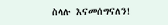ስላሉ እናመሰግናለን!